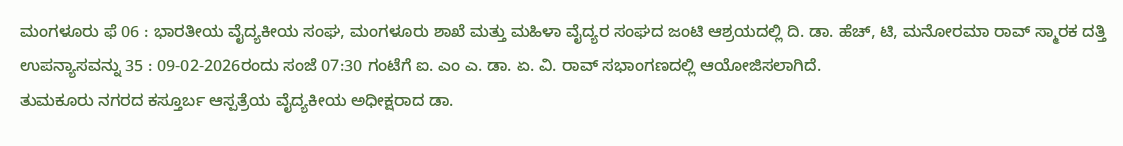ಮಂಗಳೂರು ಫೆ 06 : ಭಾರತೀಯ ವೈದ್ಯಕೀಯ ಸಂಘ, ಮಂಗಳೂರು ಶಾಖೆ ಮತ್ತು ಮಹಿಳಾ ವೈದ್ಯರ ಸಂಘದ ಜಂಟಿ ಆಶ್ರಯದಲ್ಲಿ ದಿ. ಡಾ. ಹೆಚ್, ಟಿ, ಮನೋರಮಾ ರಾವ್ ಸ್ಮಾರಕ ದತ್ತಿ ಉಪನ್ಯಾಸವನ್ನು 35 : 09-02-2026ರಂದು ಸಂಜೆ 07:30 ಗಂಟೆಗೆ ಐ. ಎಂ ಎ. ಡಾ. ಏ. ವಿ. ರಾವ್ ಸಭಾಂಗಣದಲ್ಲಿ ಆಯೋಜಿಸಲಾಗಿದೆ.
ತುಮಕೂರು ನಗರದ ಕಸ್ತೂರ್ಬ ಆಸ್ಪತ್ರೆಯ ವೈದ್ಯಕೀಯ ಅಧೀಕ್ಷರಾದ ಡಾ.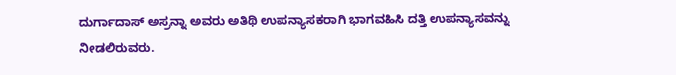ದುರ್ಗಾದಾಸ್ ಅಸ್ರನ್ನಾ ಅವರು ಅತಿಥಿ ಉಪನ್ಯಾಸಕರಾಗಿ ಭಾಗವಹಿಸಿ ದತ್ತಿ ಉಪನ್ಯಾಸವನ್ನು ನೀಡಲಿರುವರು.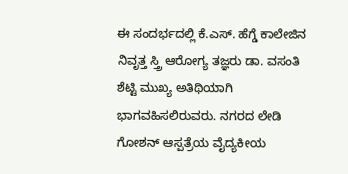ಈ ಸಂದರ್ಭದಲ್ಲಿ ಕೆ.ಎಸ್. ಹೆಗ್ಡೆ ಕಾಲೇಜಿನ ನಿವೃತ್ತ ಸ್ತ್ರಿ ಆರೋಗ್ಯ ತಜ್ಞರು ಡಾ. ವಸಂತಿ ಶೆಟ್ಟಿ ಮುಖ್ಯ ಅತಿಥಿಯಾಗಿ ಭಾಗವಹಿಸಲಿರುವರು. ನಗರದ ಲೇಡಿ ಗೋಶನ್ ಆಸ್ಪತ್ರೆಯ ವೈದ್ಯಕೀಯ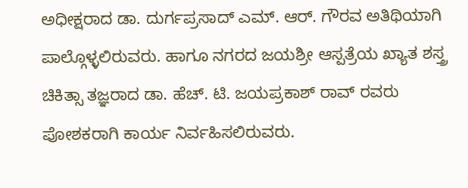ಅಧೀಕ್ಷರಾದ ಡಾ. ದುರ್ಗಪ್ರಸಾದ್ ಎಮ್. ಆರ್. ಗೌರವ ಅತಿಥಿಯಾಗಿ ಪಾಲ್ಗೊಳ್ಳಲಿರುವರು. ಹಾಗೂ ನಗರದ ಜಯಶ್ರೀ ಆಸ್ಪತ್ರೆಯ ಖ್ಯಾತ ಶಸ್ತ್ರ ಚಿಕಿತ್ಸಾ ತಜ್ಞರಾದ ಡಾ. ಹೆಚ್. ಟಿ. ಜಯಪ್ರಕಾಶ್ ರಾವ್ ರವರು ಪೋಶಕರಾಗಿ ಕಾರ್ಯ ನಿರ್ವಹಿಸಲಿರುವರು.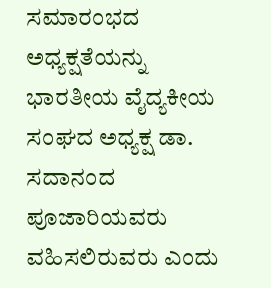ಸಮಾರಂಭದ ಅಧ್ಯಕ್ಷತೆಯನ್ನು ಭಾರತೀಯ ವೈದ್ಯಕೀಯ ಸಂಘದ ಅಧ್ಯಕ್ಷ ಡಾ. ಸದಾನಂದ ಪೂಜಾರಿಯವರು ವಹಿಸಲಿರುವರು ಎಂದು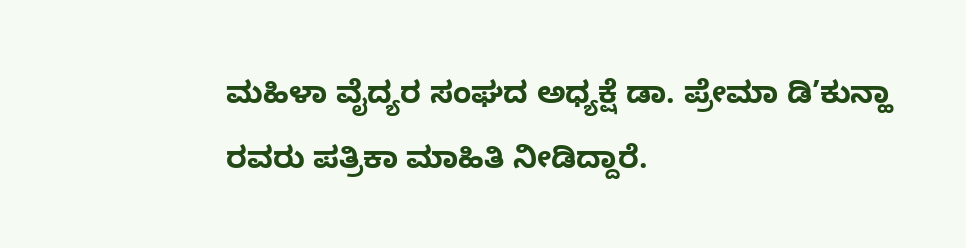ಮಹಿಳಾ ವೈದ್ಯರ ಸಂಘದ ಅಧ್ಯಕ್ಷೆ ಡಾ. ಪ್ರೇಮಾ ಡಿ’ಕುನ್ಹಾ ರವರು ಪತ್ರಿಕಾ ಮಾಹಿತಿ ನೀಡಿದ್ದಾರೆ.